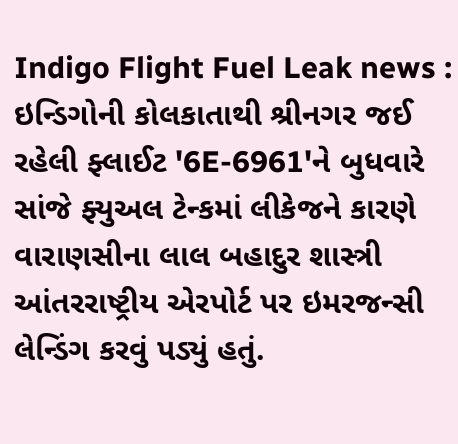Indigo Flight Fuel Leak news : ઇન્ડિગોની કોલકાતાથી શ્રીનગર જઈ રહેલી ફ્લાઈટ '6E-6961'ને બુધવારે સાંજે ફ્યુઅલ ટેન્કમાં લીકેજને કારણે વારાણસીના લાલ બહાદુર શાસ્ત્રી આંતરરાષ્ટ્રીય એરપોર્ટ પર ઇમરજન્સી લેન્ડિંગ કરવું પડ્યું હતું.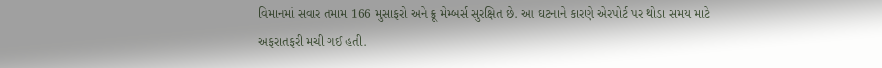વિમાનમાં સવાર તમામ 166 મુસાફરો અને ક્રૂ મેમ્બર્સ સુરક્ષિત છે. આ ઘટનાને કારણે એરપોર્ટ પર થોડા સમય માટે અફરાતફરી મચી ગઈ હતી.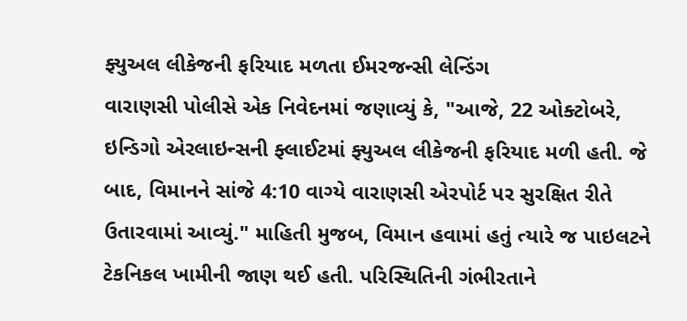ફ્યુઅલ લીકેજની ફરિયાદ મળતા ઈમરજન્સી લેન્ડિંગ
વારાણસી પોલીસે એક નિવેદનમાં જણાવ્યું કે, "આજે, 22 ઓક્ટોબરે, ઇન્ડિગો એરલાઇન્સની ફ્લાઈટમાં ફ્યુઅલ લીકેજની ફરિયાદ મળી હતી. જે બાદ, વિમાનને સાંજે 4:10 વાગ્યે વારાણસી એરપોર્ટ પર સુરક્ષિત રીતે ઉતારવામાં આવ્યું." માહિતી મુજબ, વિમાન હવામાં હતું ત્યારે જ પાઇલટને ટેકનિકલ ખામીની જાણ થઈ હતી. પરિસ્થિતિની ગંભીરતાને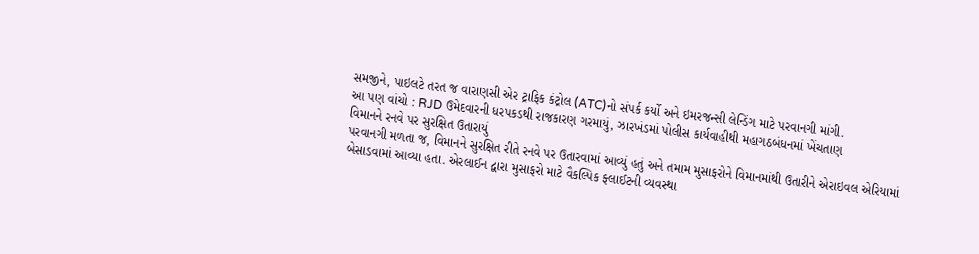સમજીને, પાઇલટે તરત જ વારાણસી એર ટ્રાફિક કંટ્રોલ (ATC)નો સંપર્ક કર્યો અને ઇમરજન્સી લેન્ડિંગ માટે પરવાનગી માંગી.
આ પણ વાંચો : RJD ઉમેદવારની ધરપકડથી રાજકારણ ગરમાયું, ઝારખંડમાં પોલીસ કાર્યવાહીથી મહાગઠબંધનમાં ખેંચતાણ
વિમાનને રનવે પર સુરક્ષિત ઉતારાયું
પરવાનગી મળતા જ, વિમાનને સુરક્ષિત રીતે રનવે પર ઉતારવામાં આવ્યું હતું અને તમામ મુસાફરોને વિમાનમાંથી ઉતારીને એરાઇવલ એરિયામાં બેસાડવામાં આવ્યા હતા. એરલાઈન દ્વારા મુસાફરો માટે વૈકલ્પિક ફ્લાઈટની વ્યવસ્થા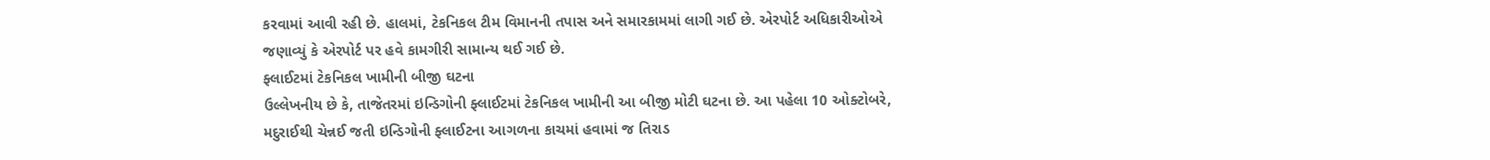કરવામાં આવી રહી છે. હાલમાં, ટેકનિકલ ટીમ વિમાનની તપાસ અને સમારકામમાં લાગી ગઈ છે. એરપોર્ટ અધિકારીઓએ જણાવ્યું કે એરપોર્ટ પર હવે કામગીરી સામાન્ય થઈ ગઈ છે.
ફ્લાઈટમાં ટેકનિકલ ખામીની બીજી ઘટના
ઉલ્લેખનીય છે કે, તાજેતરમાં ઇન્ડિગોની ફ્લાઈટમાં ટેકનિકલ ખામીની આ બીજી મોટી ઘટના છે. આ પહેલા 10 ઓક્ટોબરે, મદુરાઈથી ચેન્નઈ જતી ઇન્ડિગોની ફ્લાઈટના આગળના કાચમાં હવામાં જ તિરાડ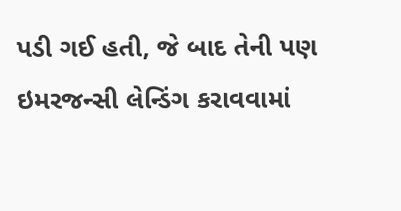પડી ગઈ હતી, જે બાદ તેની પણ ઇમરજન્સી લેન્ડિંગ કરાવવામાં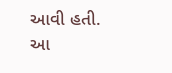આવી હતી.
આ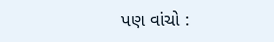પણ વાંચો :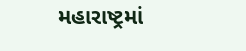મહારાષ્ટ્રમાં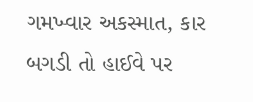ગમખ્વાર અકસ્માત, કાર બગડી તો હાઈવે પર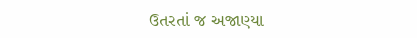ઉતરતાં જ અજાણ્યા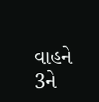વાહને 3ને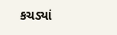કચડ્યાં